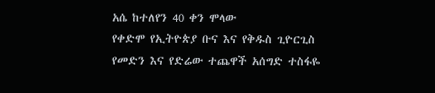አሴ ከተለየን 40 ቀን ሞላው
የቀድሞ የኢትዮጵያ ቡና እና የቅዱስ ጊዮርጊስ የመድን እና የድሬው ተጨዋች አሰግድ ተስፋዬ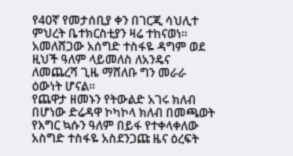የ40ኛ የመታሰቢያ ቀን በገርጂ ሳህሊተ ምህረት ቤተክርስቲያን ዛሬ ተከናወነ።
አመለሸጋው አሰግድ ተስፋዬ ዳግም ወደ ዚህች ዓለም ላይመለስ ለአንዴና ለመጨረሻ ጊዜ ማሸለቡ ግን መራራ ዕውነት ሆናል።
የጨዋታ ዘመኑን የትውልድ አገሩ ክለብ በሆነው ድሬዳዋ ኮካኮላ ክለብ በመጫወት የእግር ኳሱን ዓለም በይፋ የተቀላቀለው አስግድ ተስፋዬ አስደንጋጩ ዜና ዕረፍት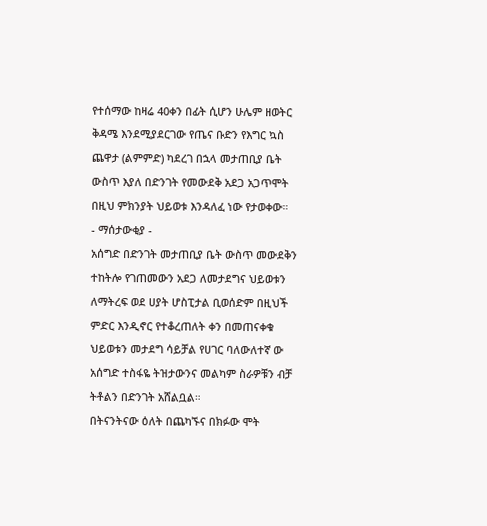የተሰማው ከዛሬ 40ቀን በፊት ሲሆን ሁሌም ዘወትር ቅዳሜ እንደሚያደርገው የጤና ቡድን የእግር ኳስ ጨዋታ (ልምምድ) ካደረገ በኋላ መታጠቢያ ቤት ውስጥ እያለ በድንገት የመውደቅ አደጋ አጋጥሞት በዚህ ምክንያት ህይወቱ እንዳለፈ ነው የታወቀው።
- ማሰታውቂያ -
አሰግድ በድንገት መታጠቢያ ቤት ውስጥ መውደቅን ተከትሎ የገጠመውን አደጋ ለመታደግና ህይወቱን ለማትረፍ ወደ ሀያት ሆስፒታል ቢወሰድም በዚህች ምድር እንዲኖር የተቆረጠለት ቀን በመጠናቀቁ ህይወቱን መታደግ ሳይቻል የሀገር ባለውለተኛ ው አሰግድ ተስፋዬ ትዝታውንና መልካም ስራዎቹን ብቻ ትቶልን በድንገት አሸልቧል።
በትናንትናው ዕለት በጨካኙና በክፉው ሞት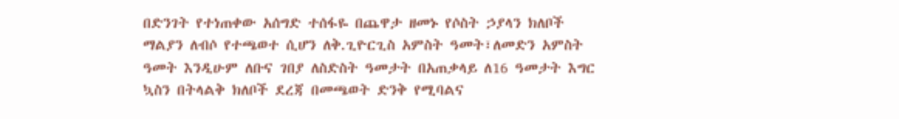በድንገት የተነጠቀው አሰግድ ተሰፋዬ በጨዋታ ዘመኑ የሶስት ኃያላን ክለቦች ማልያን ለብሶ የተጫወተ ሲሆን ለቅ.ጊዮርጊስ አምስት ዓመት፣ለመድን አምስት ዓመት እንዲሁም ለቡና ገበያ ለስድስት ዓመታት በአጠቃላይ ለ16 ዓመታት እግር ኳስን በትላልቅ ክለቦች ደረጃ በመጫወት ድንቅ የሚባልና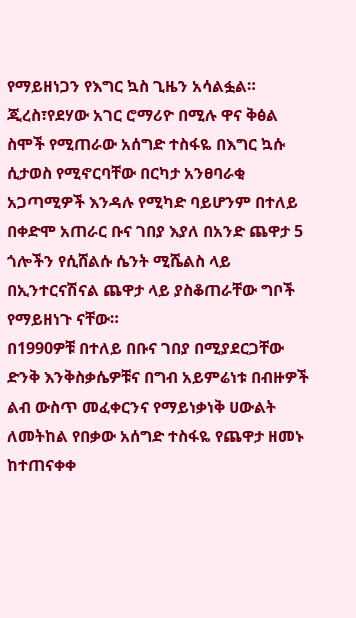የማይዘነጋን የእግር ኳስ ጊዜን አሳልፏል።
ጂረስ፣የደሃው አገር ሮማሪዮ በሚሉ ዋና ቅፅል ስሞች የሚጠራው አሰግድ ተስፋዬ በእግር ኳሱ ሲታወስ የሚኖርባቸው በርካታ አንፀባራቂ አጋጣሚዎች እንዳሉ የሚካድ ባይሆንም በተለይ በቀድሞ አጠራር ቡና ገበያ እያለ በአንድ ጨዋታ 5 ጎሎችን የሲሸልሱ ሴንት ሚሼልስ ላይ በኢንተርናሽናል ጨዋታ ላይ ያስቆጠራቸው ግቦች የማይዘነጉ ናቸው።
በ1990ዎቹ በተለይ በቡና ገበያ በሚያደርጋቸው ድንቅ እንቅስቃሴዎቹና በግብ አይምሬነቱ በብዙዎች ልብ ውስጥ መፈቀርንና የማይነቃነቅ ሀውልት ለመትከል የበቃው አሰግድ ተስፋዬ የጨዋታ ዘመኑ ከተጠናቀቀ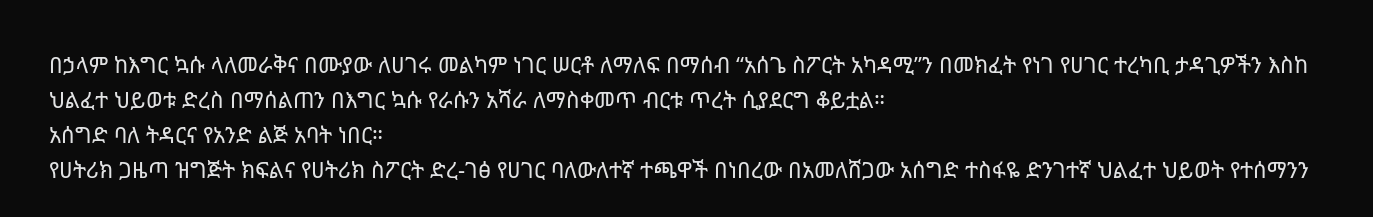በኃላም ከእግር ኳሱ ላለመራቅና በሙያው ለሀገሩ መልካም ነገር ሠርቶ ለማለፍ በማሰብ “አሰጌ ስፖርት አካዳሚ”ን በመክፈት የነገ የሀገር ተረካቢ ታዳጊዎችን እስከ ህልፈተ ህይወቱ ድረስ በማሰልጠን በእግር ኳሱ የራሱን አሻራ ለማስቀመጥ ብርቱ ጥረት ሲያደርግ ቆይቷል።
አሰግድ ባለ ትዳርና የአንድ ልጅ አባት ነበር።
የሀትሪክ ጋዜጣ ዝግጅት ክፍልና የሀትሪክ ስፖርት ድረ-ገፅ የሀገር ባለውለተኛ ተጫዋች በነበረው በአመለሸጋው አሰግድ ተስፋዬ ድንገተኛ ህልፈተ ህይወት የተሰማንን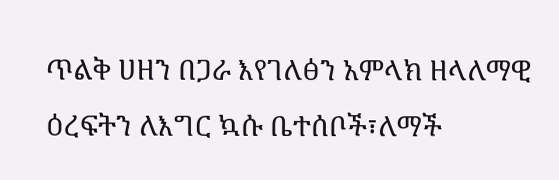ጥልቅ ሀዘን በጋራ እየገለፅን አምላክ ዘላለማዊ ዕረፍትን ለእግር ኳሱ ቤተሰቦች፣ለማች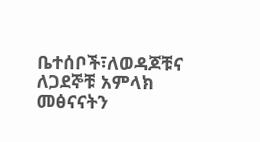ቤተሰቦች፣ለወዳጆቹና ለጋደኞቹ አምላክ መፅናናትን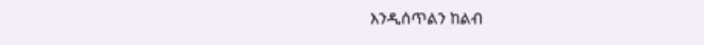እንዲሰጥልን ከልብ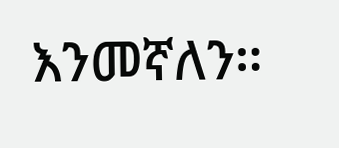እንመኛለን።